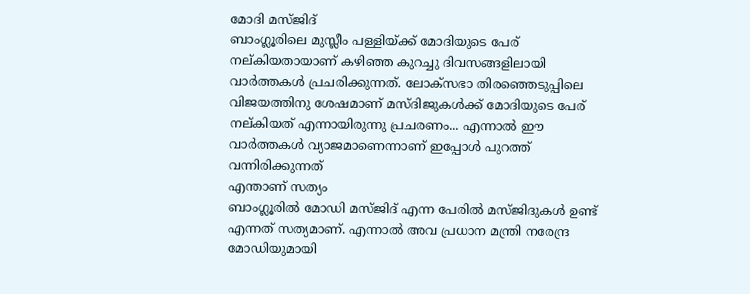മോദി മസ്ജിദ്
ബാംഗ്ലൂരിലെ മുസ്ലീം പള്ളിയ്ക്ക് മോദിയുടെ പേര് നല്കിയതായാണ് കഴിഞ്ഞ കുറച്ചു ദിവസങ്ങളിലായി വാർത്തകൾ പ്രചരിക്കുന്നത്. ലോക്സഭാ തിരഞ്ഞെടുപ്പിലെ വിജയത്തിനു ശേഷമാണ് മസ്ദിജുകൾക്ക് മോദിയുടെ പേര് നല്കിയത് എന്നായിരുന്നു പ്രചരണം... എന്നാൽ ഈ വാർത്തകൾ വ്യാജമാണെന്നാണ് ഇപ്പോൾ പുറത്ത് വന്നിരിക്കുന്നത്
എന്താണ് സത്യം
ബാംഗ്ലൂരിൽ മോഡി മസ്ജിദ് എന്ന പേരിൽ മസ്ജിദുകൾ ഉണ്ട് എന്നത് സത്യമാണ്. എന്നാൽ അവ പ്രധാന മന്ത്രി നരേന്ദ്ര മോഡിയുമായി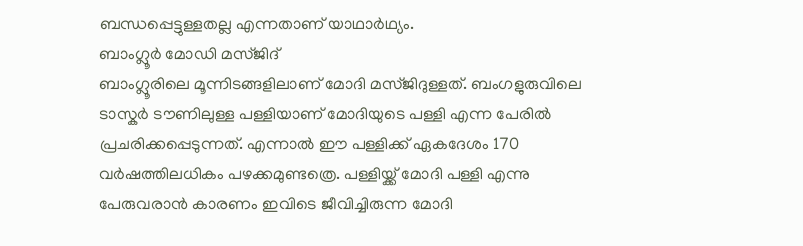ബന്ധപ്പെട്ടുള്ളതല്ല എന്നതാണ് യാഥാർഥ്യം.
ബാംഗ്ലൂർ മോഡി മസ്ജിദ്
ബാംഗ്ലൂരിലെ മൂന്നിടങ്ങളിലാണ് മോദി മസ്ജിദുള്ളത്. ബംഗളുരുവിലെ ടാസ്കർ ടൗണിലുള്ള പള്ളിയാണ് മോദിയുടെ പള്ളി എന്ന പേരിൽ പ്രചരിക്കപ്പെടുന്നത്. എന്നാൽ ഈ പള്ളിക്ക് ഏകദേശം 170 വർഷത്തിലധികം പഴക്കമുണ്ടത്രെ. പള്ളിയ്ക്ക് മോദി പള്ളി എന്നു പേരുവരാൻ കാരണം ഇവിടെ ജീവിച്ചിരുന്ന മോദി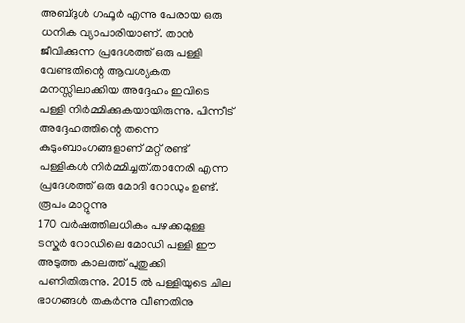അബ്ദുൾ ഗഫൂർ എന്നു പേരായ ഒരു ധനിക വ്യാപാരിയാണ്. താൻ ജീവിക്കുന്ന പ്രദേശത്ത് ഒരു പള്ളി വേണ്ടതിന്റെ ആവശ്യകത മനസ്സിലാക്കിയ അദ്ദേഹം ഇവിടെ പള്ളി നിർമ്മിക്കുകയായിരുന്നു. പിന്നീട് അദ്ദേഹത്തിന്റെ തന്നെ കുടുംബാംഗങ്ങളാണ് മറ്റ് രണ്ട് പള്ളികൾ നിർമ്മിച്ചത്.താനേരി എന്ന പ്രദേശത്ത് ഒരു മോദി റോഡും ഉണ്ട്.
രൂപം മാറ്റുന്നു
170 വർഷത്തിലധികം പഴക്കമുള്ള ടസ്കർ റോഡിലെ മോഡി പള്ളി ഈ അടുത്ത കാലത്ത് പുതുക്കി പണിതിരുന്നു. 2015 ൽ പള്ളിയുടെ ചില ഭാഗങ്ങൾ തകർന്നു വീണതിനു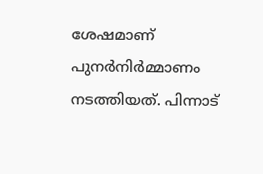ശേഷമാണ് പുനർനിർമ്മാണം നടത്തിയത്. പിന്നാട്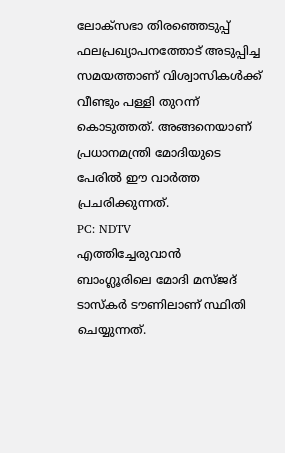ലോക്സഭാ തിരഞ്ഞെടുപ്പ് ഫലപ്രഖ്യാപനത്തോട് അടുപ്പിച്ച സമയത്താണ് വിശ്വാസികൾക്ക് വീണ്ടും പള്ളി തുറന്ന് കൊടുത്തത്. അങ്ങനെയാണ് പ്രധാനമന്ത്രി മോദിയുടെ പേരിൽ ഈ വാർത്ത പ്രചരിക്കുന്നത്.
PC: NDTV
എത്തിച്ചേരുവാൻ
ബാംഗ്ലൂരിലെ മോദി മസ്ജദ് ടാസ്കർ ടൗണിലാണ് സ്ഥിതി ചെയ്യുന്നത്.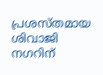പ്രശസ്തമായ ശിവാജി നഗറിന്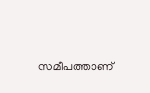സമീപത്താണ്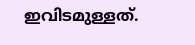ഇവിടമുള്ളത്.